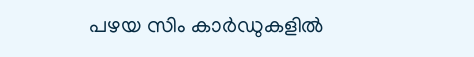പഴയ സിം കാർഡുകളിൽ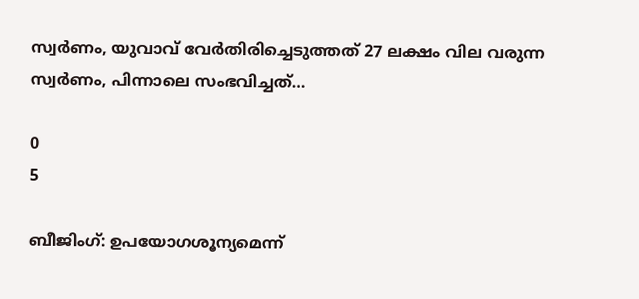സ്വർണം, യുവാവ് വേർതിരിച്ചെടുത്തത് 27 ലക്ഷം വില വരുന്ന സ്വർണം, പിന്നാലെ സംഭവിച്ചത്…

0
5

ബീജിംഗ്: ഉപയോഗശൂന്യമെന്ന്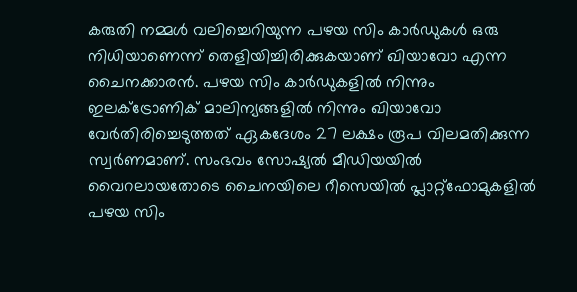കരുതി നമ്മൾ വലിച്ചെറിയുന്ന പഴയ സിം കാർഡുകൾ ഒരു നിധിയാണെന്ന് തെളിയിച്ചിരിക്കുകയാണ് ഖിയാവോ എന്ന ചൈനക്കാരൻ. പഴയ സിം കാർഡുകളിൽ നിന്നും ഇലക്ട്രോണിക് മാലിന്യങ്ങളിൽ നിന്നും ഖിയാവോ വേർതിരിച്ചെടുത്തത് ഏകദേശം 27 ലക്ഷം രൂപ വിലമതിക്കുന്ന സ്വർണമാണ്. സംഭവം സോഷ്യൽ മീഡിയയിൽ വൈറലായതോടെ ചൈനയിലെ റീസെയിൽ പ്ലാറ്റ്‌ഫോമുകളിൽ പഴയ സിം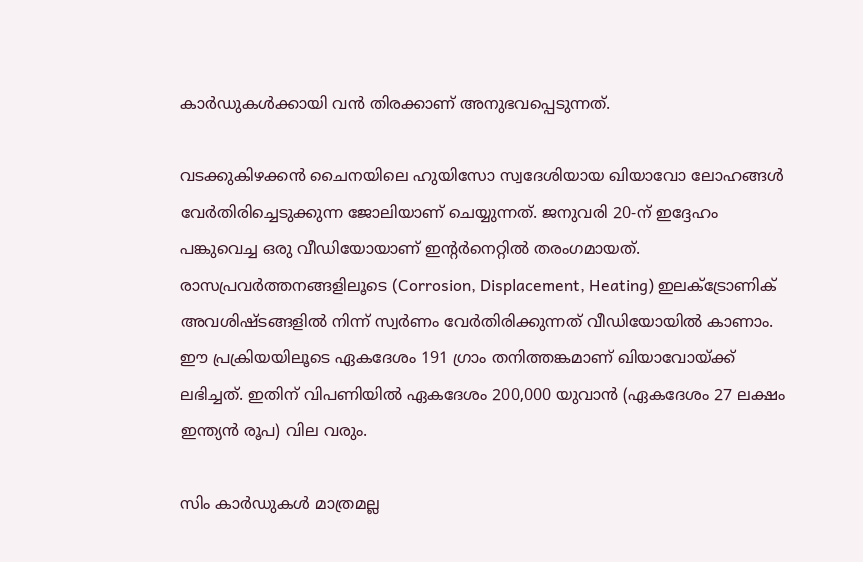കാർഡുകൾക്കായി വൻ തിരക്കാണ് അനുഭവപ്പെടുന്നത്.

വടക്കുകിഴക്കൻ ചൈനയിലെ ഹുയിസോ സ്വദേശിയായ ഖിയാവോ ലോഹങ്ങൾ വേർതിരിച്ചെടുക്കുന്ന ജോലിയാണ് ചെയ്യുന്നത്. ജനുവരി 20-ന് ഇദ്ദേഹം പങ്കുവെച്ച ഒരു വീഡിയോയാണ് ഇന്റർനെറ്റിൽ തരംഗമായത്. രാസപ്രവർത്തനങ്ങളിലൂടെ (Corrosion, Displacement, Heating) ഇലക്ട്രോണിക് അവശിഷ്ടങ്ങളിൽ നിന്ന് സ്വർണം വേർതിരിക്കുന്നത് വീഡിയോയിൽ കാണാം. ഈ പ്രക്രിയയിലൂടെ ഏകദേശം 191 ഗ്രാം തനിത്തങ്കമാണ് ഖിയാവോയ്ക്ക് ലഭിച്ചത്. ഇതിന് വിപണിയിൽ ഏകദേശം 200,000 യുവാൻ (ഏകദേശം 27 ലക്ഷം ഇന്ത്യൻ രൂപ) വില വരും.

സിം കാർഡുകൾ മാത്രമല്ല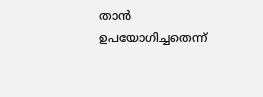താൻ ഉപയോഗിച്ചതെന്ന്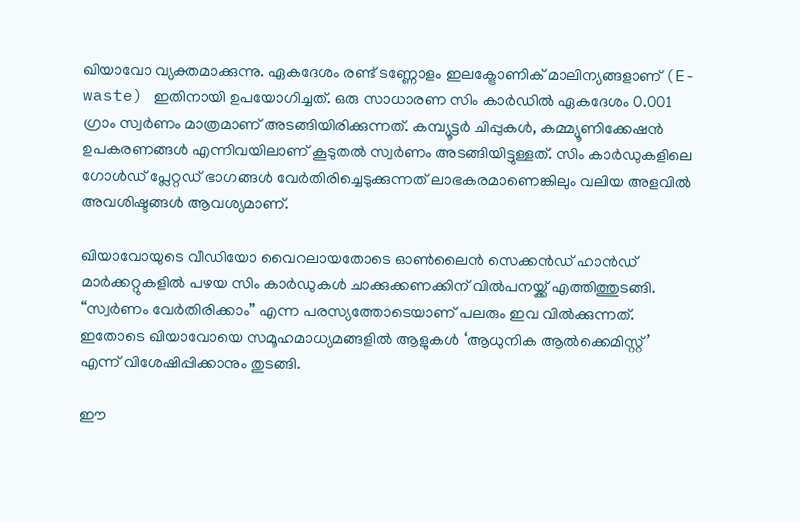ഖിയാവോ വ്യക്തമാക്കുന്നു. ഏകദേശം രണ്ട് ടണ്ണോളം ഇലക്ട്രോണിക് മാലിന്യങ്ങളാണ് (E-waste) ഇതിനായി ഉപയോഗിച്ചത്. ഒരു സാധാരണ സിം കാർഡിൽ ഏകദേശം 0.001 ഗ്രാം സ്വർണം മാത്രമാണ് അടങ്ങിയിരിക്കുന്നത്. കമ്പ്യൂട്ടർ ചിപ്പുകൾ, കമ്മ്യൂണിക്കേഷൻ ഉപകരണങ്ങൾ എന്നിവയിലാണ് കൂടുതൽ സ്വർണം അടങ്ങിയിട്ടുള്ളത്. സിം കാർഡുകളിലെ ഗോൾഡ് പ്ലേറ്റഡ് ഭാഗങ്ങൾ വേർതിരിച്ചെടുക്കുന്നത് ലാഭകരമാണെങ്കിലും വലിയ അളവിൽ അവശിഷ്ടങ്ങൾ ആവശ്യമാണ്.

ഖിയാവോയുടെ വീഡിയോ വൈറലായതോടെ ഓൺലൈൻ സെക്കൻഡ് ഹാൻഡ് മാർക്കറ്റുകളിൽ പഴയ സിം കാർഡുകൾ ചാക്കുക്കണക്കിന് വിൽപനയ്ക്ക് എത്തിത്തുടങ്ങി. “സ്വർണം വേർതിരിക്കാം” എന്ന പരസ്യത്തോടെയാണ് പലരും ഇവ വിൽക്കുന്നത്. ഇതോടെ ഖിയാവോയെ സമൂഹമാധ്യമങ്ങളിൽ ആളുകൾ ‘ആധുനിക ആൽക്കെമിസ്റ്റ്’ എന്ന് വിശേഷിപ്പിക്കാനും തുടങ്ങി.

ഈ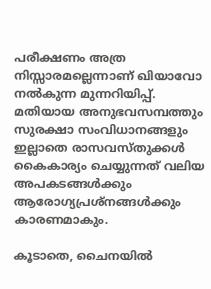പരീക്ഷണം അത്ര നിസ്സാരമല്ലെന്നാണ് ഖിയാവോ നൽകുന്ന മുന്നറിയിപ്പ്. മതിയായ അനുഭവസമ്പത്തും സുരക്ഷാ സംവിധാനങ്ങളും ഇല്ലാതെ രാസവസ്തുക്കൾ കൈകാര്യം ചെയ്യുന്നത് വലിയ അപകടങ്ങൾക്കും ആരോഗ്യപ്രശ്നങ്ങൾക്കും കാരണമാകും.

കൂടാതെ, ചൈനയിൽ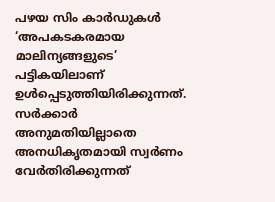പഴയ സിം കാർഡുകൾ ‘അപകടകരമായ മാലിന്യങ്ങളുടെ’ പട്ടികയിലാണ് ഉൾപ്പെടുത്തിയിരിക്കുന്നത്. സർക്കാർ അനുമതിയില്ലാതെ അനധികൃതമായി സ്വർണം വേർതിരിക്കുന്നത്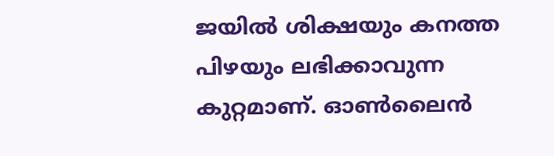ജയിൽ ശിക്ഷയും കനത്ത പിഴയും ലഭിക്കാവുന്ന കുറ്റമാണ്. ഓൺലൈൻ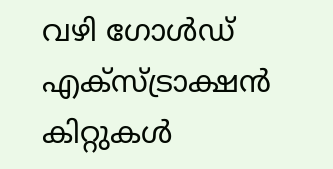വഴി ഗോൾഡ് എക്‌സ്‌ട്രാക്ഷൻ കിറ്റുകൾ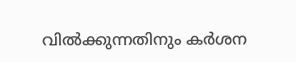വിൽക്കുന്നതിനും കർശന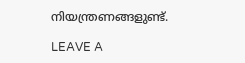നിയന്ത്രണങ്ങളുണ്ട്.

LEAVE A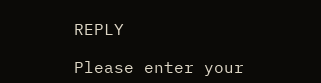REPLY

Please enter your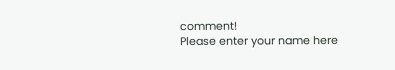comment!
Please enter your name here